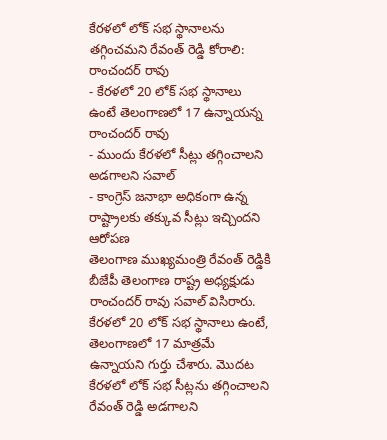కేరళలో లోక్ సభ స్థానాలను తగ్గించమని రేవంత్ రెడ్డి కోరాలి: రాంచందర్ రావు
- కేరళలో 20 లోక్ సభ స్థానాలు ఉంటే తెలంగాణలో 17 ఉన్నాయన్న రాంచందర్ రావు
- ముందు కేరళలో సీట్లు తగ్గించాలని అడగాలని సవాల్
- కాంగ్రెస్ జనాభా అధికంగా ఉన్న రాష్ట్రాలకు తక్కువ సీట్లు ఇచ్చిందని ఆరోపణ
తెలంగాణ ముఖ్యమంత్రి రేవంత్ రెడ్డికి బీజేపీ తెలంగాణ రాష్ట్ర అధ్యక్షుడు రాంచందర్ రావు సవాల్ విసిరారు. కేరళలో 20 లోక్ సభ స్థానాలు ఉంటే, తెలంగాణలో 17 మాత్రమే ఉన్నాయని గుర్తు చేశారు. మొదట కేరళలో లోక్ సభ సీట్లను తగ్గించాలని రేవంత్ రెడ్డి అడగాలని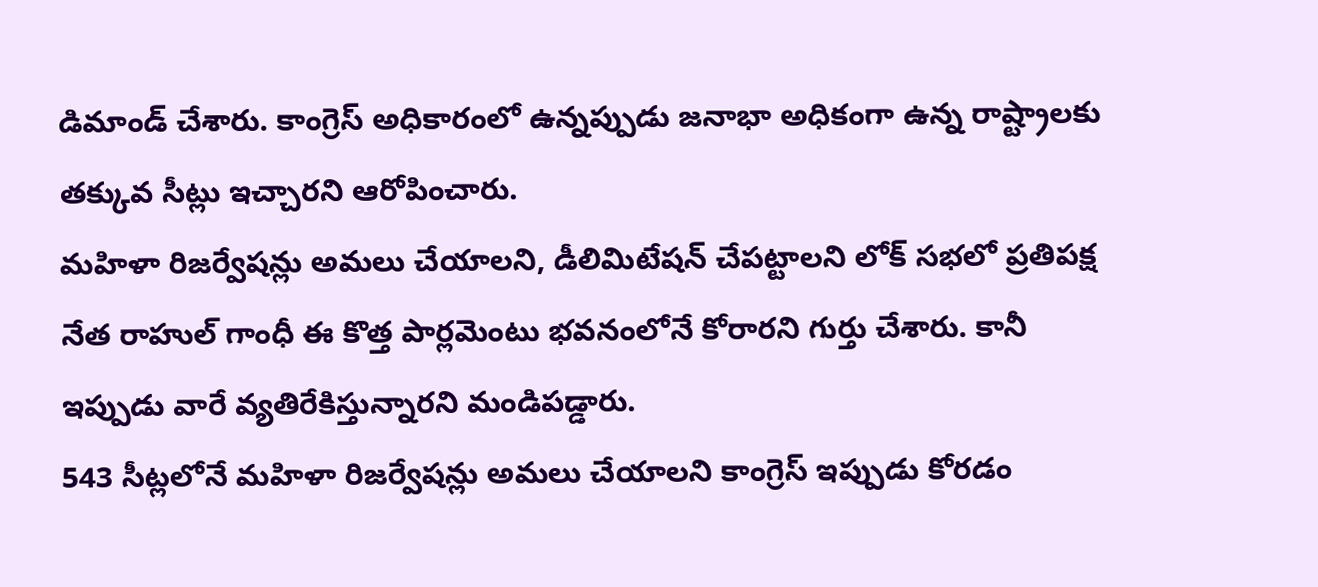డిమాండ్ చేశారు. కాంగ్రెస్ అధికారంలో ఉన్నప్పుడు జనాభా అధికంగా ఉన్న రాష్ట్రాలకు తక్కువ సీట్లు ఇచ్చారని ఆరోపించారు.
మహిళా రిజర్వేషన్లు అమలు చేయాలని, డీలిమిటేషన్ చేపట్టాలని లోక్ సభలో ప్రతిపక్ష నేత రాహుల్ గాంధీ ఈ కొత్త పార్లమెంటు భవనంలోనే కోరారని గుర్తు చేశారు. కానీ ఇప్పుడు వారే వ్యతిరేకిస్తున్నారని మండిపడ్డారు.
543 సీట్లలోనే మహిళా రిజర్వేషన్లు అమలు చేయాలని కాంగ్రెస్ ఇప్పుడు కోరడం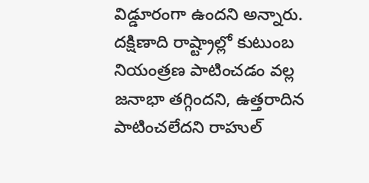విడ్డూరంగా ఉందని అన్నారు. దక్షిణాది రాష్ట్రాల్లో కుటుంబ నియంత్రణ పాటించడం వల్ల జనాభా తగ్గిందని, ఉత్తరాదిన పాటించలేదని రాహుల్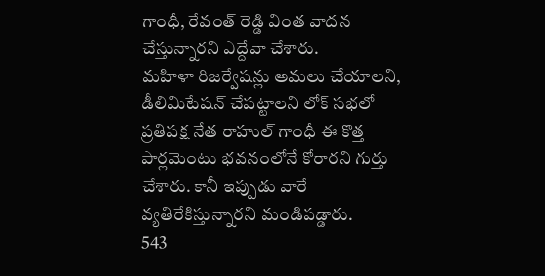గాంధీ, రేవంత్ రెడ్డి వింత వాదన చేస్తున్నారని ఎద్దేవా చేశారు.
మహిళా రిజర్వేషన్లు అమలు చేయాలని, డీలిమిటేషన్ చేపట్టాలని లోక్ సభలో ప్రతిపక్ష నేత రాహుల్ గాంధీ ఈ కొత్త పార్లమెంటు భవనంలోనే కోరారని గుర్తు చేశారు. కానీ ఇప్పుడు వారే వ్యతిరేకిస్తున్నారని మండిపడ్డారు.
543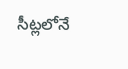సీట్లలోనే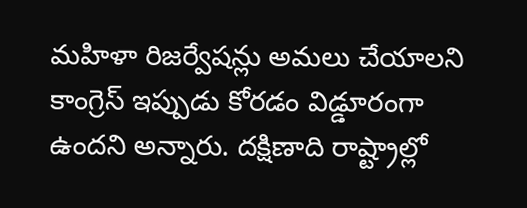మహిళా రిజర్వేషన్లు అమలు చేయాలని కాంగ్రెస్ ఇప్పుడు కోరడం విడ్డూరంగా ఉందని అన్నారు. దక్షిణాది రాష్ట్రాల్లో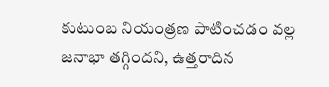కుటుంబ నియంత్రణ పాటించడం వల్ల జనాభా తగ్గిందని, ఉత్తరాదిన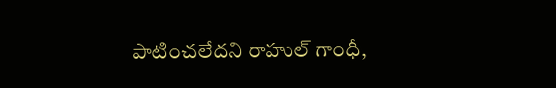పాటించలేదని రాహుల్ గాంధీ,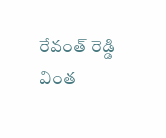రేవంత్ రెడ్డి వింత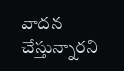వాదన చేస్తున్నారని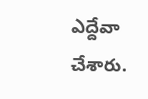ఎద్దేవా చేశారు.